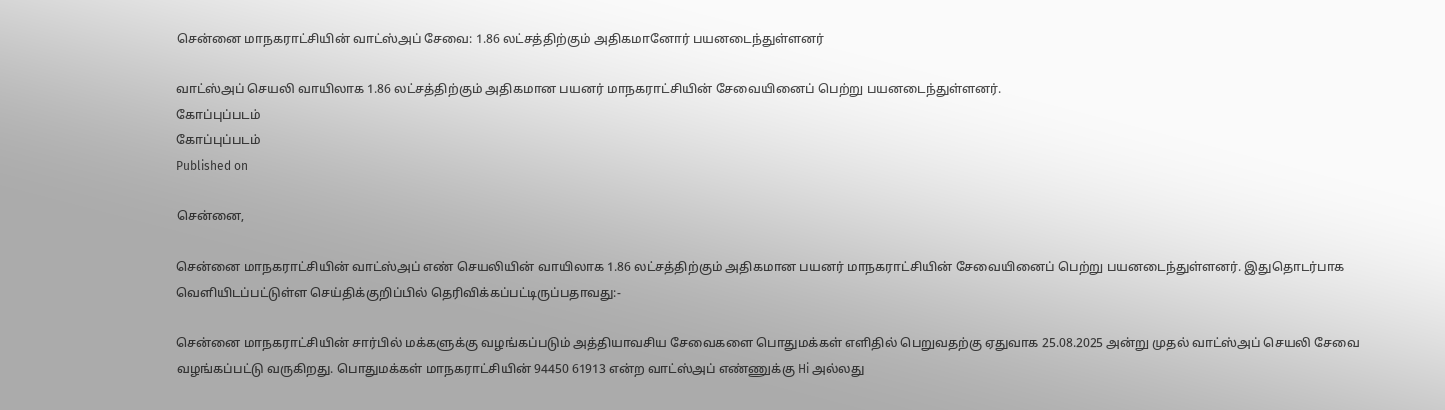சென்னை மாநகராட்சியின் வாட்ஸ்அப் சேவை: 1.86 லட்சத்திற்கும் அதிகமானோர் பயனடைந்துள்ளனர்

வாட்ஸ்அப் செயலி வாயிலாக 1.86 லட்சத்திற்கும் அதிகமான பயனர் மாநகராட்சியின் சேவையினைப் பெற்று பயனடைந்துள்ளனர்.
கோப்புப்படம்
கோப்புப்படம்
Published on

சென்னை,

சென்னை மாநகராட்சியின் வாட்ஸ்அப் எண் செயலியின் வாயிலாக 1.86 லட்சத்திற்கும் அதிகமான பயனர் மாநகராட்சியின் சேவையினைப் பெற்று பயனடைந்துள்ளனர். இதுதொடர்பாக வெளியிடப்பட்டுள்ள செய்திக்குறிப்பில் தெரிவிக்கப்பட்டிருப்பதாவது:-

சென்னை மாநகராட்சியின் சார்பில் மக்களுக்கு வழங்கப்படும் அத்தியாவசிய சேவைகளை பொதுமக்கள் எளிதில் பெறுவதற்கு ஏதுவாக 25.08.2025 அன்று முதல் வாட்ஸ்அப் செயலி சேவை வழங்கப்பட்டு வருகிறது. பொதுமக்கள் மாநகராட்சியின் 94450 61913 என்ற வாட்ஸ்அப் எண்ணுக்கு Hi அல்லது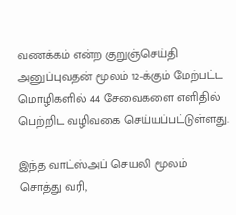வணக்கம் என்ற குறுஞ்செய்தி அனுப்புவதன் மூலம் 12-க்கும் மேற்பட்ட மொழிகளில் 44 சேவைகளை எளிதில் பெற்றிட வழிவகை செய்யப்பட்டுள்ளது.

இந்த வாட்ஸ்அப் செயலி மூலம் சொத்து வரி,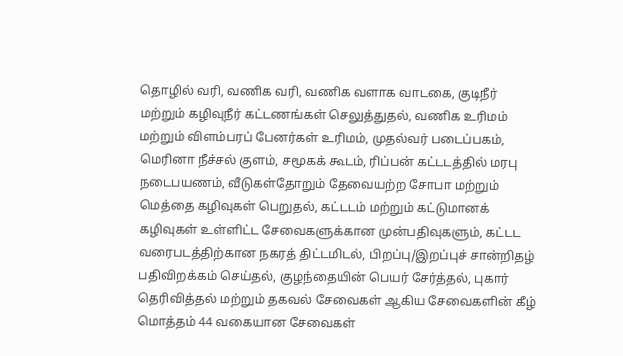தொழில் வரி, வணிக வரி, வணிக வளாக வாடகை, குடிநீர் மற்றும் கழிவுநீர் கட்டணங்கள் செலுத்துதல், வணிக உரிமம் மற்றும் விளம்பரப் பேனர்கள் உரிமம், முதல்வர் படைப்பகம், மெரினா நீச்சல் குளம், சமூகக் கூடம், ரிப்பன் கட்டடத்தில் மரபு நடைபயணம், வீடுகள்தோறும் தேவையற்ற சோபா மற்றும் மெத்தை கழிவுகள் பெறுதல், கட்டடம் மற்றும் கட்டுமானக் கழிவுகள் உள்ளிட்ட சேவைகளுக்கான முன்பதிவுகளும், கட்டட வரைபடத்திற்கான நகரத் திட்டமிடல், பிறப்பு/இறப்புச் சான்றிதழ் பதிவிறக்கம் செய்தல், குழந்தையின் பெயர் சேர்த்தல், புகார் தெரிவித்தல் மற்றும் தகவல் சேவைகள் ஆகிய சேவைகளின் கீழ் மொத்தம் 44 வகையான சேவைகள்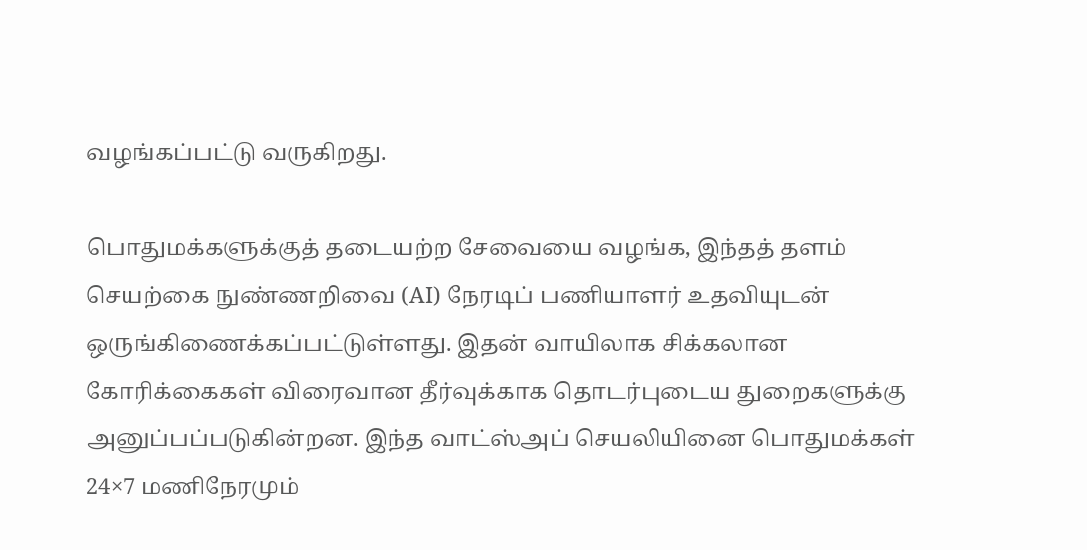வழங்கப்பட்டு வருகிறது.

பொதுமக்களுக்குத் தடையற்ற சேவையை வழங்க, இந்தத் தளம் செயற்கை நுண்ணறிவை (AI) நேரடிப் பணியாளர் உதவியுடன் ஒருங்கிணைக்கப்பட்டுள்ளது. இதன் வாயிலாக சிக்கலான கோரிக்கைகள் விரைவான தீர்வுக்காக தொடர்புடைய துறைகளுக்கு அனுப்பப்படுகின்றன. இந்த வாட்ஸ்அப் செயலியினை பொதுமக்கள் 24×7 மணிநேரமும்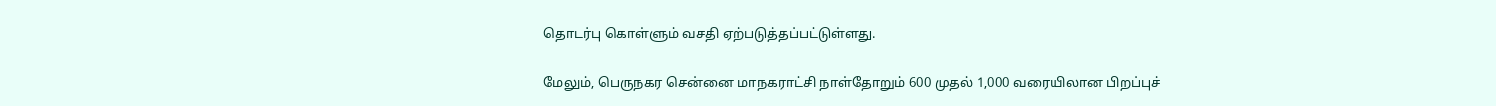தொடர்பு கொள்ளும் வசதி ஏற்படுத்தப்பட்டுள்ளது.

மேலும், பெருநகர சென்னை மாநகராட்சி நாள்தோறும் 600 முதல் 1,000 வரையிலான பிறப்புச்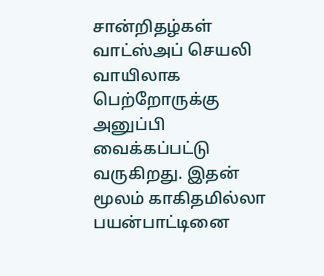சான்றிதழ்கள் வாட்ஸ்அப் செயலி வாயிலாக பெற்றோருக்கு அனுப்பி வைக்கப்பட்டு வருகிறது. இதன் மூலம் காகிதமில்லா பயன்பாட்டினை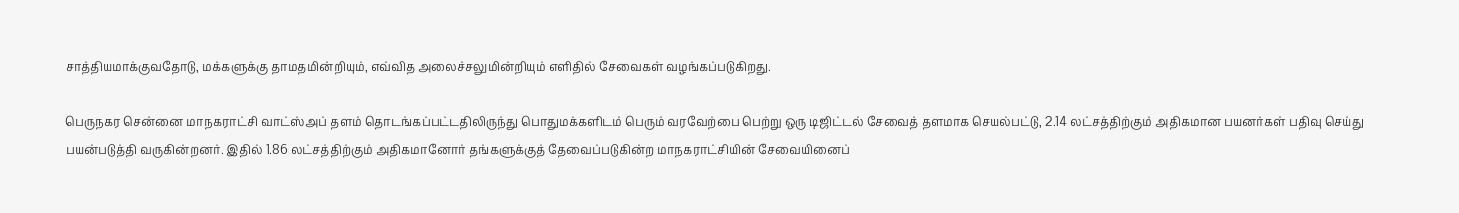சாத்தியமாக்குவதோடு, மக்களுக்கு தாமதமின்றியும், எவ்வித அலைச்சலுமின்றியும் எளிதில் சேவைகள் வழங்கப்படுகிறது.

பெருநகர சென்னை மாநகராட்சி வாட்ஸ்அப் தளம் தொடங்கப்பட்டதிலிருந்து பொதுமக்களிடம் பெரும் வரவேற்பை பெற்று ஒரு டிஜிட்டல் சேவைத் தளமாக செயல்பட்டு, 2.14 லட்சத்திற்கும் அதிகமான பயனர்கள் பதிவு செய்து பயன்படுத்தி வருகின்றனர். இதில் 1.86 லட்சத்திற்கும் அதிகமானோர் தங்களுக்குத் தேவைப்படுகின்ற மாநகராட்சியின் சேவையினைப்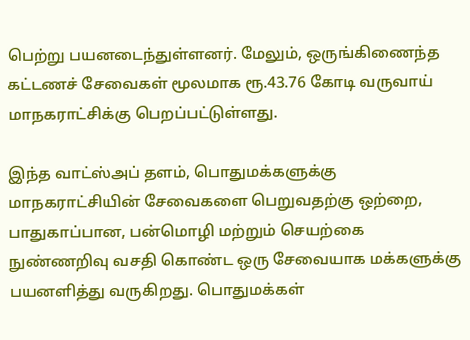பெற்று பயனடைந்துள்ளனர். மேலும், ஒருங்கிணைந்த கட்டணச் சேவைகள் மூலமாக ரூ.43.76 கோடி வருவாய் மாநகராட்சிக்கு பெறப்பட்டுள்ளது.

இந்த வாட்ஸ்அப் தளம், பொதுமக்களுக்கு மாநகராட்சியின் சேவைகளை பெறுவதற்கு ஒற்றை, பாதுகாப்பான, பன்மொழி மற்றும் செயற்கை நுண்ணறிவு வசதி கொண்ட ஒரு சேவையாக மக்களுக்கு பயனளித்து வருகிறது. பொதுமக்கள்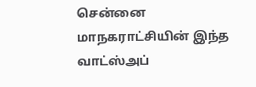சென்னை மாநகராட்சியின் இந்த வாட்ஸ்அப்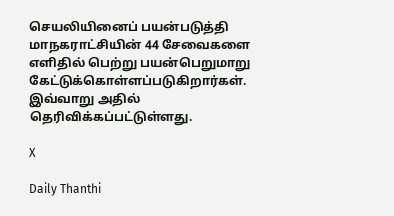செயலியினைப் பயன்படுத்தி மாநகராட்சியின் 44 சேவைகளை எளிதில் பெற்று பயன்பெறுமாறு கேட்டுக்கொள்ளப்படுகிறார்கள். இவ்வாறு அதில் தெரிவிக்கப்பட்டுள்ளது.

X

Daily Thanthi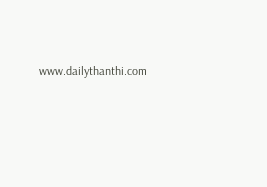www.dailythanthi.com